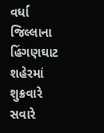વર્ધા જિલ્લાના હિંગણઘાટ શહેરમાં શુક્રવારે સવારે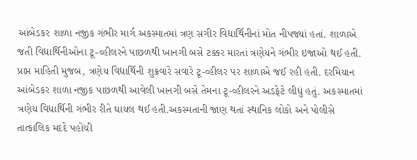આંબેડકર શાળા નજીક ગંભીર માર્ગ અકસ્માતમાં ત્રણ સગીર વિદ્યાર્થિનીનાં મોત નીપજ્યાં હતાં. શાળાએ જતી વિદ્યાર્થિનીઓના ટૂ-વ્હીલરને પાછળથી ખાનગી બસે ટક્કર મારતાં ત્રણેયને ગંભીર ઇજાઓ થઈ હતી.
પ્રાપ્ત માહિતી મુજબ, ત્રણેય વિદ્યાર્થિની શુક્રવારે સવારે ટૂ-વ્હીલર પર શાળાએ જઈ રહી હતી. દરમિયાન આંબેડકર શાળા નજીક પાછળથી આવેલી ખાનગી બસે તેમના ટૂ-વ્હીલરને અડફેટે લીધું હતું. અકસ્માતમાં ત્રણેય વિદ્યાર્થિની ગંભીર રીતે ઘાયલ થઈ હતી.અકસ્મતાની જાણ થતાં સ્થાનિક લોકો અને પોલીસે તાત્કાલિક મદદે પહોંચી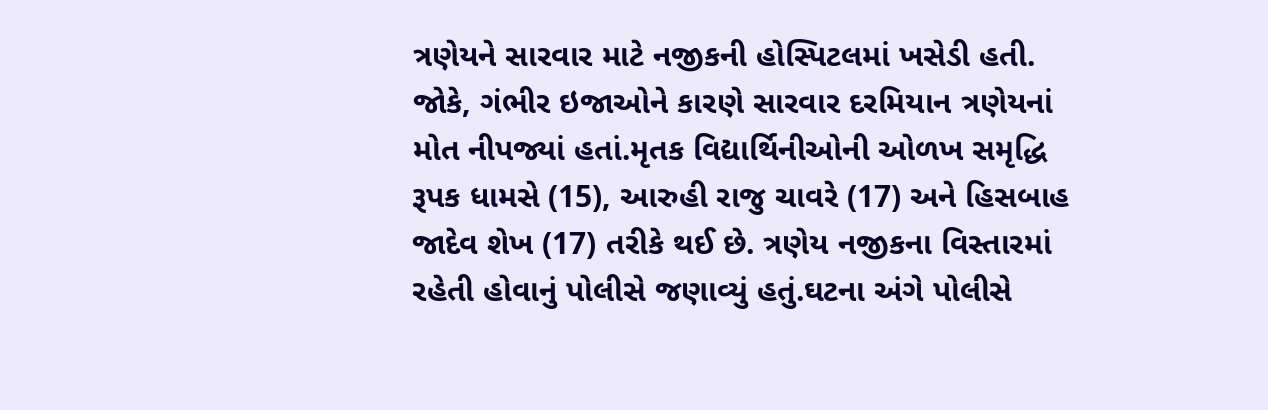ત્રણેયને સારવાર માટે નજીકની હોસ્પિટલમાં ખસેડી હતી. જોકે, ગંભીર ઇજાઓને કારણે સારવાર દરમિયાન ત્રણેયનાં મોત નીપજ્યાં હતાં.મૃતક વિદ્યાર્થિનીઓની ઓળખ સમૃદ્ધિ રૂપક ધામસે (15), આરુહી રાજુ ચાવરે (17) અને હિસબાહ જાદેવ શેખ (17) તરીકે થઈ છે. ત્રણેય નજીકના વિસ્તારમાં રહેતી હોવાનું પોલીસે જણાવ્યું હતું.ઘટના અંગે પોલીસે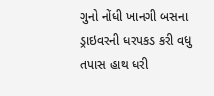ગુનો નોંધી ખાનગી બસના ડ્રાઇવરની ધરપકડ કરી વધુ તપાસ હાથ ધરી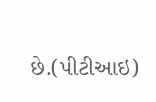છે.(પીટીઆઇ)